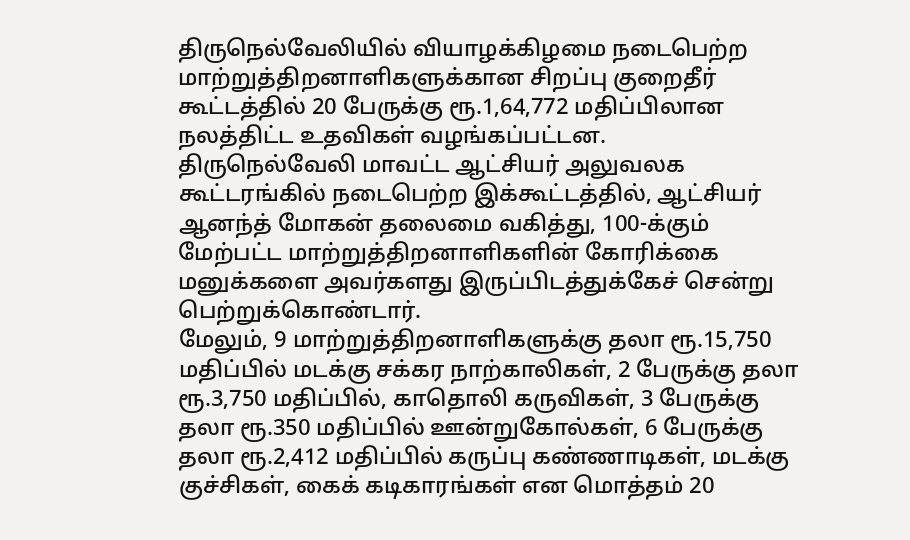திருநெல்வேலியில் வியாழக்கிழமை நடைபெற்ற மாற்றுத்திறனாளிகளுக்கான சிறப்பு குறைதீர் கூட்டத்தில் 20 பேருக்கு ரூ.1,64,772 மதிப்பிலான நலத்திட்ட உதவிகள் வழங்கப்பட்டன.
திருநெல்வேலி மாவட்ட ஆட்சியர் அலுவலக கூட்டரங்கில் நடைபெற்ற இக்கூட்டத்தில், ஆட்சியர் ஆனந்த் மோகன் தலைமை வகித்து, 100-க்கும் மேற்பட்ட மாற்றுத்திறனாளிகளின் கோரிக்கை மனுக்களை அவர்களது இருப்பிடத்துக்கேச் சென்று பெற்றுக்கொண்டார்.
மேலும், 9 மாற்றுத்திறனாளிகளுக்கு தலா ரூ.15,750 மதிப்பில் மடக்கு சக்கர நாற்காலிகள், 2 பேருக்கு தலா ரூ.3,750 மதிப்பில், காதொலி கருவிகள், 3 பேருக்கு தலா ரூ.350 மதிப்பில் ஊன்றுகோல்கள், 6 பேருக்கு தலா ரூ.2,412 மதிப்பில் கருப்பு கண்ணாடிகள், மடக்கு குச்சிகள், கைக் கடிகாரங்கள் என மொத்தம் 20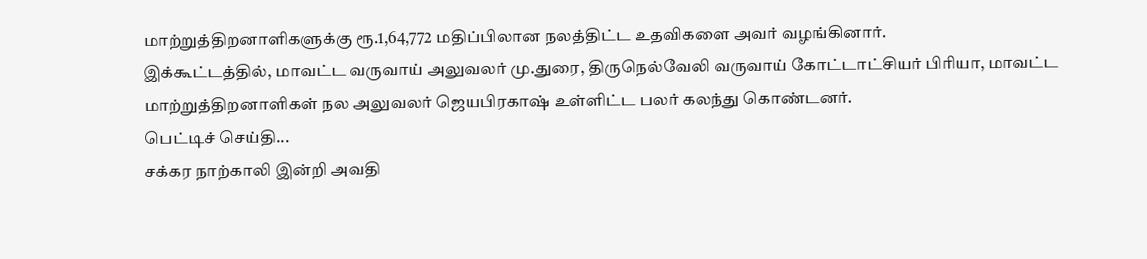மாற்றுத்திறனாளிகளுக்கு ரூ.1,64,772 மதிப்பிலான நலத்திட்ட உதவிகளை அவர் வழங்கினார்.
இக்கூட்டத்தில், மாவட்ட வருவாய் அலுவலர் மு.துரை, திருநெல்வேலி வருவாய் கோட்டாட்சியர் பிரியா, மாவட்ட மாற்றுத்திறனாளிகள் நல அலுவலர் ஜெயபிரகாஷ் உள்ளிட்ட பலர் கலந்து கொண்டனர்.
பெட்டிச் செய்தி...
சக்கர நாற்காலி இன்றி அவதி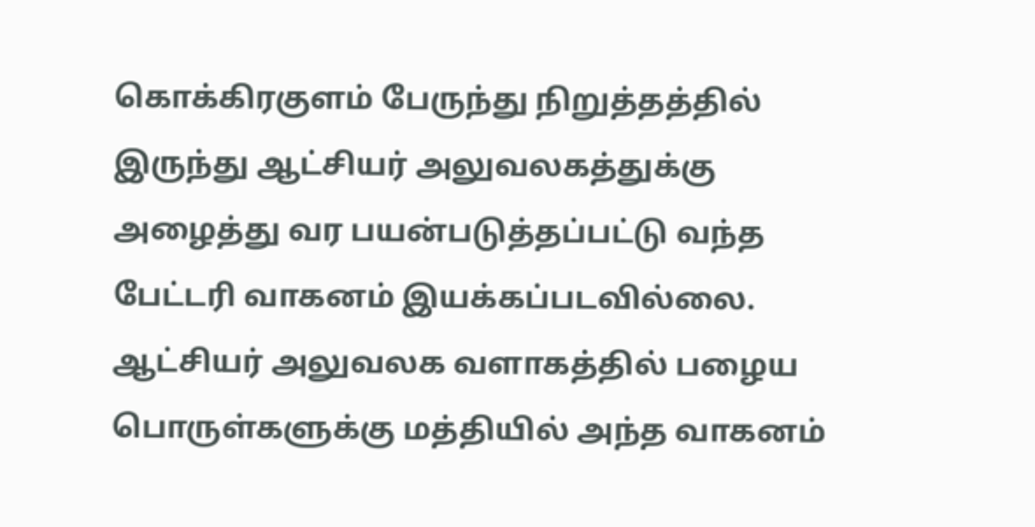கொக்கிரகுளம் பேருந்து நிறுத்தத்தில் இருந்து ஆட்சியர் அலுவலகத்துக்கு அழைத்து வர பயன்படுத்தப்பட்டு வந்த பேட்டரி வாகனம் இயக்கப்படவில்லை. ஆட்சியர் அலுவலக வளாகத்தில் பழைய பொருள்களுக்கு மத்தியில் அந்த வாகனம்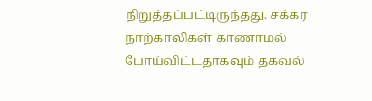நிறுத்தப்பட்டிருந்தது. சக்கர நாற்காலிகள் காணாமல் போய்விட்டதாகவும் தகவல்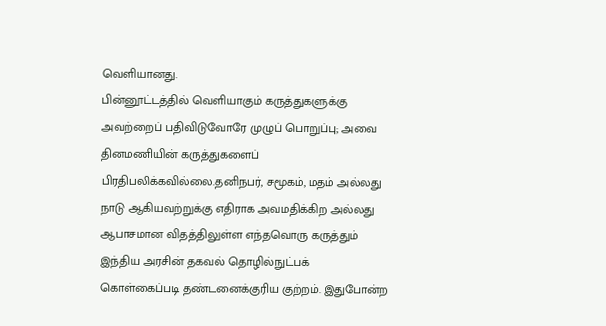வெளியானது.
பின்னூட்டத்தில் வெளியாகும் கருத்துகளுக்கு அவற்றைப் பதிவிடுவோரே முழுப் பொறுப்பு; அவை தினமணியின் கருத்துகளைப் பிரதிபலிக்கவில்லை.தனிநபர், சமூகம், மதம் அல்லது நாடு ஆகியவற்றுக்கு எதிராக அவமதிக்கிற அல்லது ஆபாசமான விதத்திலுள்ள எந்தவொரு கருத்தும் இந்திய அரசின் தகவல் தொழில்நுட்பக் கொள்கைப்படி தண்டனைக்குரிய குற்றம். இதுபோன்ற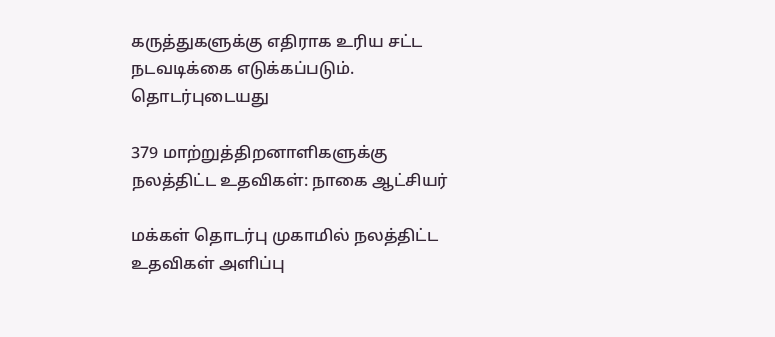கருத்துகளுக்கு எதிராக உரிய சட்ட நடவடிக்கை எடுக்கப்படும்.
தொடர்புடையது

379 மாற்றுத்திறனாளிகளுக்கு நலத்திட்ட உதவிகள்: நாகை ஆட்சியர்

மக்கள் தொடர்பு முகாமில் நலத்திட்ட உதவிகள் அளிப்பு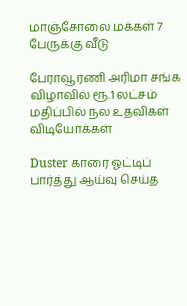மாஞ்சோலை மக்கள் 7 பேருக்கு வீடு

பேராவூரணி அரிமா சங்க விழாவில் ரூ.1 லட்சம் மதிப்பில் நல உதவிகள்
விடியோக்கள்

Duster காரை ஓட்டிப் பார்த்து ஆய்வு செய்த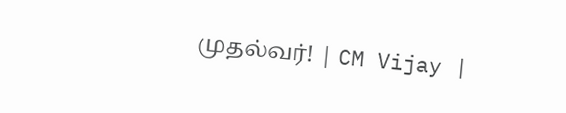முதல்வர்! | CM Vijay |